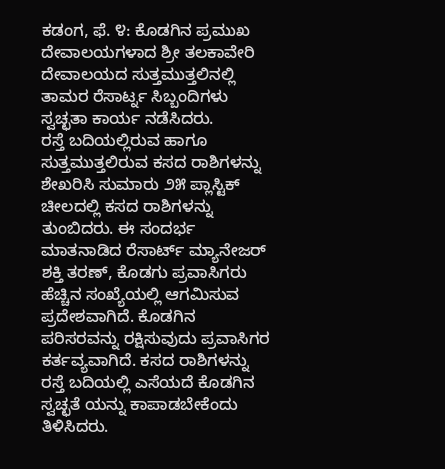ಕಡಂಗ, ಫೆ. ೪: ಕೊಡಗಿನ ಪ್ರಮುಖ ದೇವಾಲಯಗಳಾದ ಶ್ರೀ ತಲಕಾವೇರಿ ದೇವಾಲಯದ ಸುತ್ತಮುತ್ತಲಿನಲ್ಲಿ ತಾಮರ ರೆಸಾರ್ಟ್ನ ಸಿಬ್ಬಂದಿಗಳು ಸ್ವಚ್ಛತಾ ಕಾರ್ಯ ನಡೆಸಿದರು.
ರಸ್ತೆ ಬದಿಯಲ್ಲಿರುವ ಹಾಗೂ ಸುತ್ತಮುತ್ತಲಿರುವ ಕಸದ ರಾಶಿಗಳನ್ನು ಶೇಖರಿಸಿ ಸುಮಾರು ೨೫ ಪ್ಲಾಸ್ಟಿಕ್ ಚೀಲದಲ್ಲಿ ಕಸದ ರಾಶಿಗಳನ್ನು ತುಂಬಿದರು. ಈ ಸಂದರ್ಭ ಮಾತನಾಡಿದ ರೆಸಾರ್ಟ್ ಮ್ಯಾನೇಜರ್ ಶಕ್ತಿ ತರಣ್, ಕೊಡಗು ಪ್ರವಾಸಿಗರು ಹೆಚ್ಚಿನ ಸಂಖ್ಯೆಯಲ್ಲಿ ಆಗಮಿಸುವ ಪ್ರದೇಶವಾಗಿದೆ. ಕೊಡಗಿನ ಪರಿಸರವನ್ನು ರಕ್ಷಿಸುವುದು ಪ್ರವಾಸಿಗರ ಕರ್ತವ್ಯವಾಗಿದೆ. ಕಸದ ರಾಶಿಗಳನ್ನು ರಸ್ತೆ ಬದಿಯಲ್ಲಿ ಎಸೆಯದೆ ಕೊಡಗಿನ ಸ್ವಚ್ಛತೆ ಯನ್ನು ಕಾಪಾಡಬೇಕೆಂದು ತಿಳಿಸಿದರು.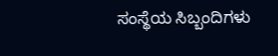ಸಂಸ್ಥೆಯ ಸಿಬ್ಬಂದಿಗಳು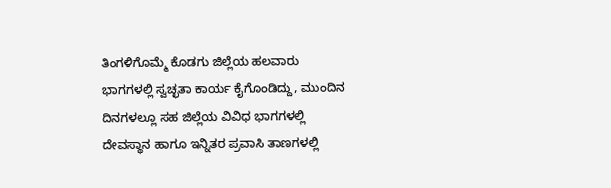ತಿಂಗಳಿಗೊಮ್ಮೆ ಕೊಡಗು ಜಿಲ್ಲೆಯ ಹಲವಾರು ಭಾಗಗಳಲ್ಲಿ ಸ್ವಚ್ಛತಾ ಕಾರ್ಯ ಕೈಗೊಂಡಿದ್ದು, ಮುಂದಿನ ದಿನಗಳಲ್ಲೂ ಸಹ ಜಿಲ್ಲೆಯ ವಿವಿಧ ಭಾಗಗಳಲ್ಲಿ ದೇವಸ್ಥಾನ ಹಾಗೂ ಇನ್ನಿತರ ಪ್ರವಾಸಿ ತಾಣಗಳಲ್ಲಿ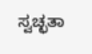ಸ್ವಚ್ಛತಾ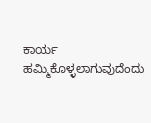ಕಾರ್ಯ ಹಮ್ಮಿಕೊಳ್ಳಲಾಗುವುದೆಂದು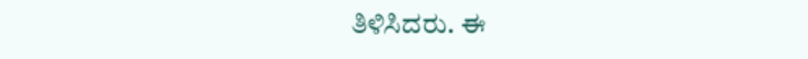ತಿಳಿಸಿದರು. ಈ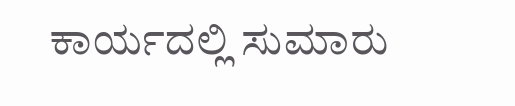ಕಾರ್ಯದಲ್ಲಿ ಸುಮಾರು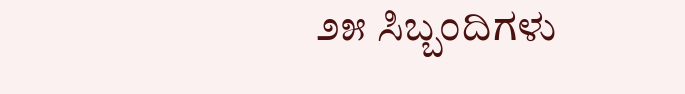೨೫ ಸಿಬ್ಬಂದಿಗಳು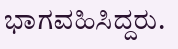ಭಾಗವಹಿಸಿದ್ದರು.